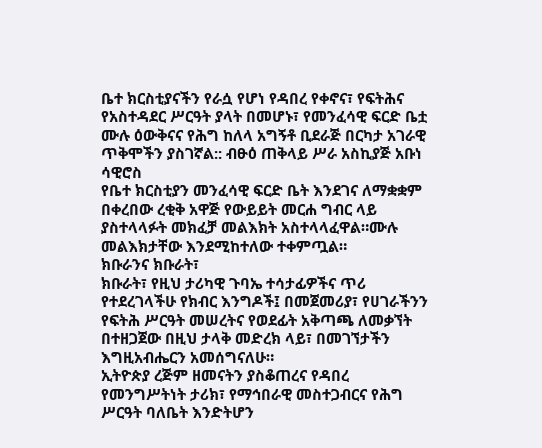ቤተ ክርስቲያናችን የራሷ የሆነ የዳበረ የቀኖና፣ የፍትሕና የአስተዳደር ሥርዓት ያላት በመሆኑ፣ የመንፈሳዊ ፍርድ ቤቷ ሙሉ ዕውቅናና የሕግ ከለላ አግኝቶ ቢደራጅ በርካታ አገራዊ ጥቅሞችን ያስገኛል:: ብፁዕ ጠቅላይ ሥራ አስኪያጅ አቡነ ሳዊሮስ
የቤተ ክርስቲያን መንፈሳዊ ፍርድ ቤት እንደገና ለማቋቋም በቀረበው ረቂቅ አዋጅ የውይይት መርሐ ግብር ላይ ያስተላላፉት መክፈቻ መልእክት አስተላላፈዋል።ሙሉ መልእክታቸው እንደሚከተለው ተቀምጧል።
ክቡራንና ክቡራት፣
ክቡራት፣ የዚህ ታሪካዊ ጉባኤ ተሳታፊዎችና ጥሪ የተደረገላችሁ የክብር እንግዶች፤ በመጀመሪያ፣ የሀገራችንን የፍትሕ ሥርዓት መሠረትና የወደፊት አቅጣጫ ለመቃኘት በተዘጋጀው በዚህ ታላቅ መድረክ ላይ፣ በመገኘታችን እግዚአብሔርን አመሰግናለሁ።
ኢትዮጵያ ረጅም ዘመናትን ያስቆጠረና የዳበረ የመንግሥትነት ታሪክ፣ የማኅበራዊ መስተጋብርና የሕግ ሥርዓት ባለቤት እንድትሆን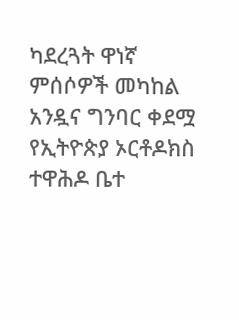ካደረጓት ዋነኛ ምሰሶዎች መካከል አንዷና ግንባር ቀደሟ የኢትዮጵያ ኦርቶዶክስ ተዋሕዶ ቤተ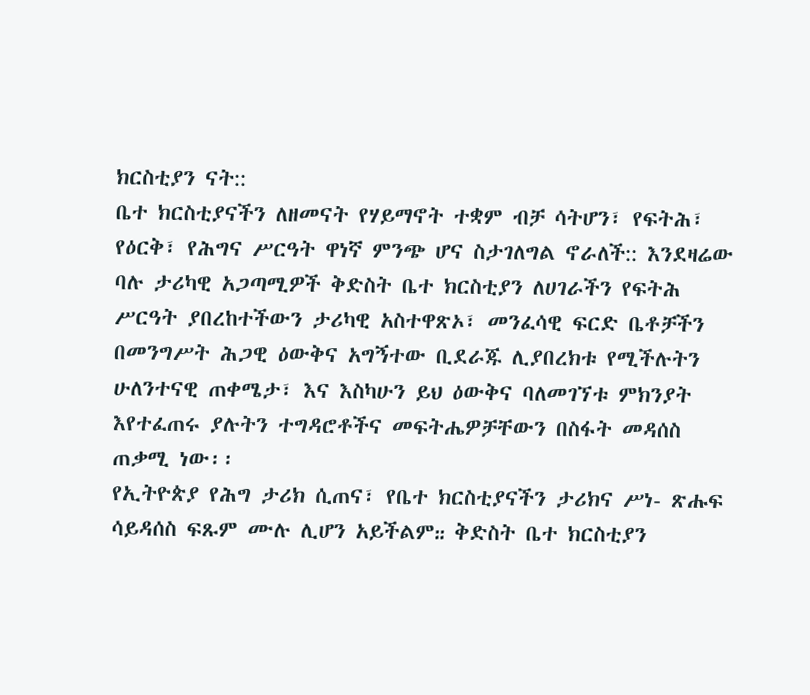ክርስቲያን ናት::
ቤተ ክርስቲያናችን ለዘመናት የሃይማኖት ተቋም ብቻ ሳትሆን፣ የፍትሕ፣ የዕርቅ፣ የሕግና ሥርዓት ዋነኛ ምንጭ ሆና ስታገለግል ኖራለች:: እንደዛሬው ባሉ ታሪካዊ አጋጣሚዎች ቅድስት ቤተ ክርስቲያን ለሀገራችን የፍትሕ ሥርዓት ያበረከተችውን ታሪካዊ አስተዋጽኦ፣ መንፈሳዊ ፍርድ ቤቶቻችን በመንግሥት ሕጋዊ ዕውቅና አግኝተው ቢደራጁ ሊያበረክቱ የሚችሉትን ሁለንተናዊ ጠቀሜታ፣ እና እስካሁን ይህ ዕውቅና ባለመገኘቱ ምክንያት እየተፈጠሩ ያሉትን ተግዳሮቶችና መፍትሔዎቻቸውን በስፋት መዳሰስ ጠቃሚ ነው፡፡
የኢትዮጵያ የሕግ ታሪክ ሲጠና፣ የቤተ ክርስቲያናችን ታሪክና ሥነ- ጽሑፍ ሳይዳሰስ ፍጹም ሙሉ ሊሆን አይችልም᎓᎓ ቅድስት ቤተ ክርስቲያን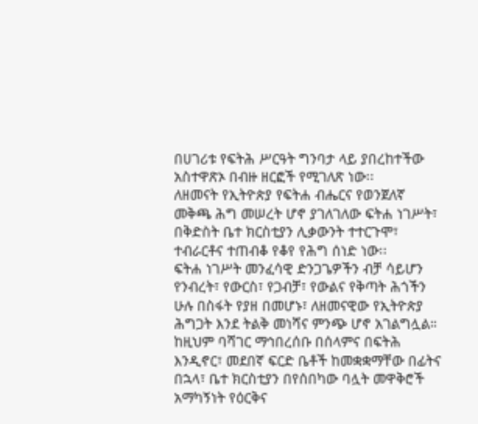በሀገሪቱ የፍትሕ ሥርዓት ግንባታ ላይ ያበረከተችው አስተዋጽኦ በብዙ ዘርፎች የሚገለጽ ነው፡፡
ለዘመናት የኢትዮጵያ የፍትሐ ብሔርና የወንጀለኛ መቅጫ ሕግ መሠረት ሆኖ ያገለገለው ፍትሐ ነገሥት፣ በቅድስት ቤተ ክርስቲያን ሊቃውንት ተተርጉሞ፣ ተብራርቶና ተጠብቆ የቆየ የሕግ ሰነድ ነው፡፡
ፍትሐ ነገሥት መንፈሳዊ ድንጋጌዎችን ብቻ ሳይሆን የንብረት፣ የውርስ፣ የጋብቻ፣ የውልና የቅጣት ሕጎችን ሁሉ በስፋት የያዘ በመሆኑ፣ ለዘመናዊው የኢትዮጵያ ሕግጋት እንደ ትልቅ መነሻና ምንጭ ሆኖ አገልግሏል። ከዚህም ባሻገር ማኅበረሰቡ በሰላምና በፍትሕ እንዲኖር፣ መደበኛ ፍርድ ቤቶች ከመቋቋማቸው በፊትና በኋላ፣ ቤተ ክርስቲያን በየሰበካው ባሏት መዋቅሮች አማካኝነት የዕርቅና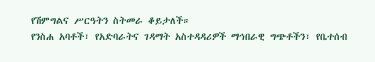የሽምግልና ሥርዓትን ስትመራ ቆይታለች።
የንስሐ አባቶች፣ የአድባራትና ገዳማት አስተዳዳሪዎች ማኅበራዊ ግጭቶችን፣ የቤተሰብ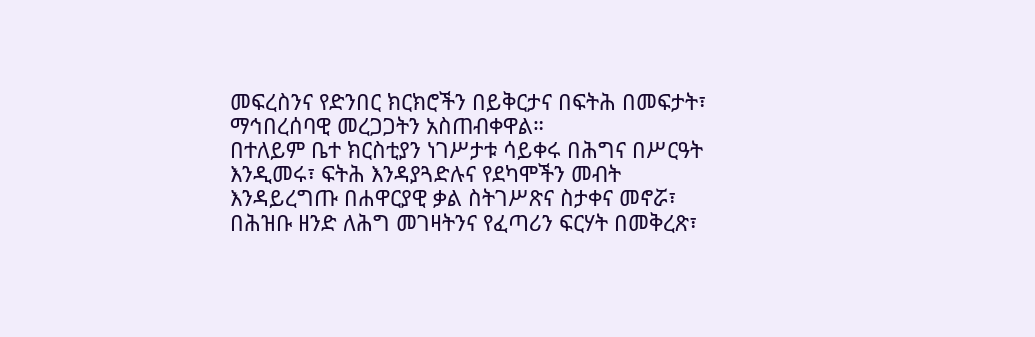መፍረስንና የድንበር ክርክሮችን በይቅርታና በፍትሕ በመፍታት፣ ማኅበረሰባዊ መረጋጋትን አስጠብቀዋል።
በተለይም ቤተ ክርስቲያን ነገሥታቱ ሳይቀሩ በሕግና በሥርዓት እንዲመሩ፣ ፍትሕ እንዳያጓድሉና የደካሞችን መብት እንዳይረግጡ በሐዋርያዊ ቃል ስትገሥጽና ስታቀና መኖሯ፣ በሕዝቡ ዘንድ ለሕግ መገዛትንና የፈጣሪን ፍርሃት በመቅረጽ፣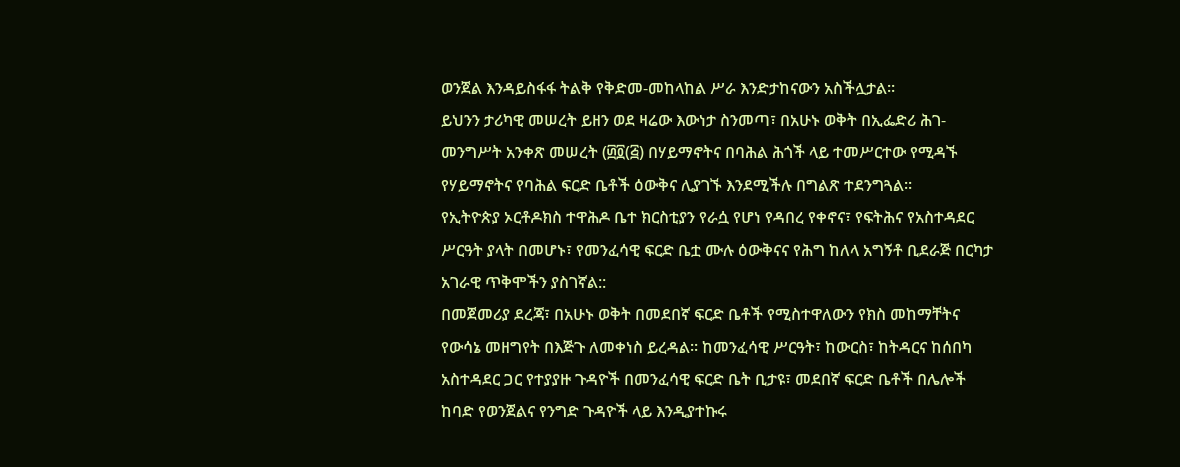ወንጀል እንዳይስፋፋ ትልቅ የቅድመ-መከላከል ሥራ እንድታከናውን አስችሏታል።
ይህንን ታሪካዊ መሠረት ይዘን ወደ ዛሬው እውነታ ስንመጣ፣ በአሁኑ ወቅት በኢፌድሪ ሕገ-መንግሥት አንቀጽ መሠረት (፴፬(፭) በሃይማኖትና በባሕል ሕጎች ላይ ተመሥርተው የሚዳኙ የሃይማኖትና የባሕል ፍርድ ቤቶች ዕውቅና ሊያገኙ እንደሚችሉ በግልጽ ተደንግጓል።
የኢትዮጵያ ኦርቶዶክስ ተዋሕዶ ቤተ ክርስቲያን የራሷ የሆነ የዳበረ የቀኖና፣ የፍትሕና የአስተዳደር ሥርዓት ያላት በመሆኑ፣ የመንፈሳዊ ፍርድ ቤቷ ሙሉ ዕውቅናና የሕግ ከለላ አግኝቶ ቢደራጅ በርካታ አገራዊ ጥቅሞችን ያስገኛል::
በመጀመሪያ ደረጃ፣ በአሁኑ ወቅት በመደበኛ ፍርድ ቤቶች የሚስተዋለውን የክስ መከማቸትና የውሳኔ መዘግየት በእጅጉ ለመቀነስ ይረዳል። ከመንፈሳዊ ሥርዓት፣ ከውርስ፣ ከትዳርና ከሰበካ አስተዳደር ጋር የተያያዙ ጉዳዮች በመንፈሳዊ ፍርድ ቤት ቢታዩ፣ መደበኛ ፍርድ ቤቶች በሌሎች ከባድ የወንጀልና የንግድ ጉዳዮች ላይ እንዲያተኩሩ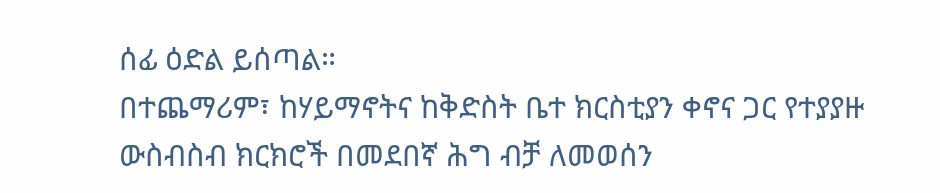ሰፊ ዕድል ይሰጣል።
በተጨማሪም፣ ከሃይማኖትና ከቅድስት ቤተ ክርስቲያን ቀኖና ጋር የተያያዙ ውስብስብ ክርክሮች በመደበኛ ሕግ ብቻ ለመወሰን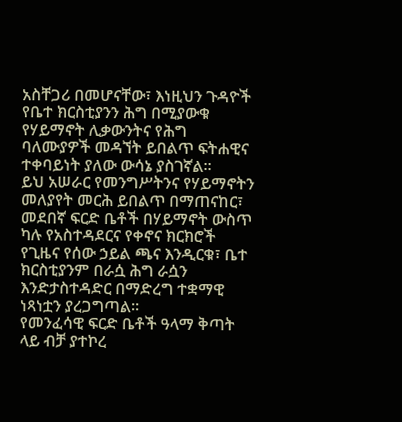አስቸጋሪ በመሆናቸው፣ እነዚህን ጉዳዮች የቤተ ክርስቲያንን ሕግ በሚያውቁ የሃይማኖት ሊቃውንትና የሕግ ባለሙያዎች መዳኘት ይበልጥ ፍትሐዊና ተቀባይነት ያለው ውሳኔ ያስገኛል።
ይህ አሠራር የመንግሥትንና የሃይማኖትን መለያየት መርሕ ይበልጥ በማጠናከር፣ መደበኛ ፍርድ ቤቶች በሃይማኖት ውስጥ ካሉ የአስተዳደርና የቀኖና ክርክሮች የጊዜና የሰው ኃይል ጫና እንዲርቁ፣ ቤተ ክርስቲያንም በራሷ ሕግ ራሷን እንድታስተዳድር በማድረግ ተቋማዊ ነጻነቷን ያረጋግጣል።
የመንፈሳዊ ፍርድ ቤቶች ዓላማ ቅጣት ላይ ብቻ ያተኮረ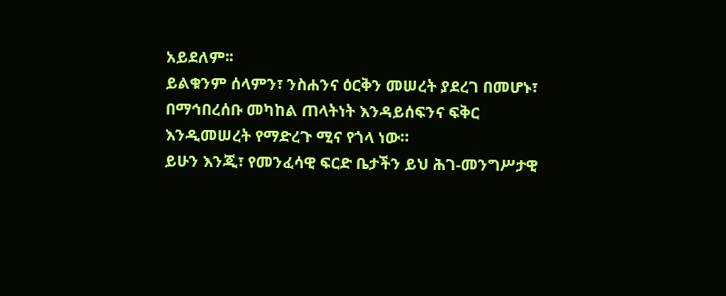አይደለም፡፡
ይልቁንም ሰላምን፣ ንስሐንና ዕርቅን መሠረት ያደረገ በመሆኑ፣ በማኅበረሰቡ መካከል ጠላትነት እንዳይሰፍንና ፍቅር እንዲመሠረት የማድረጉ ሚና የጎላ ነው።
ይሁን እንጂ፣ የመንፈሳዊ ፍርድ ቤታችን ይህ ሕገ-መንግሥታዊ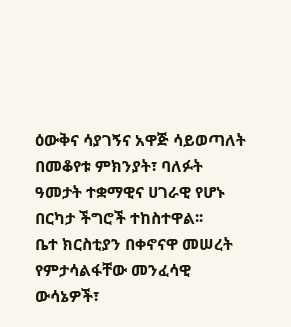ዕውቅና ሳያገኝና አዋጅ ሳይወጣለት በመቆየቱ ምክንያት፣ ባለፉት ዓመታት ተቋማዊና ሀገራዊ የሆኑ በርካታ ችግሮች ተከስተዋል፡፡
ቤተ ክርስቲያን በቀኖናዋ መሠረት የምታሳልፋቸው መንፈሳዊ ውሳኔዎች፣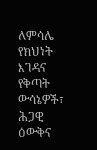ለምሳሌ የክህነት እገዳና የቅጣት ውሳኔዎች፣ ሕጋዊ ዕውቅና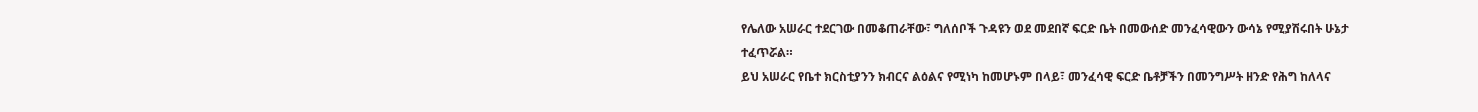የሌለው አሠራር ተደርገው በመቆጠራቸው፣ ግለሰቦች ጉዳዩን ወደ መደበኛ ፍርድ ቤት በመውሰድ መንፈሳዊውን ውሳኔ የሚያሽሩበት ሁኔታ ተፈጥሯል።
ይህ አሠራር የቤተ ክርስቲያንን ክብርና ልዕልና የሚነካ ከመሆኑም በላይ፣ መንፈሳዊ ፍርድ ቤቶቻችን በመንግሥት ዘንድ የሕግ ከለላና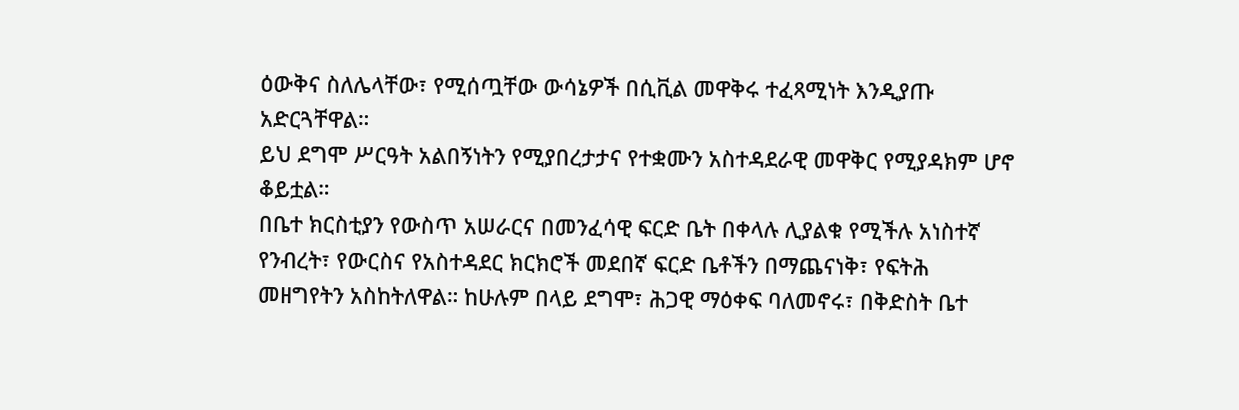ዕውቅና ስለሌላቸው፣ የሚሰጧቸው ውሳኔዎች በሲቪል መዋቅሩ ተፈጻሚነት እንዲያጡ አድርጓቸዋል።
ይህ ደግሞ ሥርዓት አልበኝነትን የሚያበረታታና የተቋሙን አስተዳደራዊ መዋቅር የሚያዳክም ሆኖ ቆይቷል።
በቤተ ክርስቲያን የውስጥ አሠራርና በመንፈሳዊ ፍርድ ቤት በቀላሉ ሊያልቁ የሚችሉ አነስተኛ የንብረት፣ የውርስና የአስተዳደር ክርክሮች መደበኛ ፍርድ ቤቶችን በማጨናነቅ፣ የፍትሕ መዘግየትን አስከትለዋል። ከሁሉም በላይ ደግሞ፣ ሕጋዊ ማዕቀፍ ባለመኖሩ፣ በቅድስት ቤተ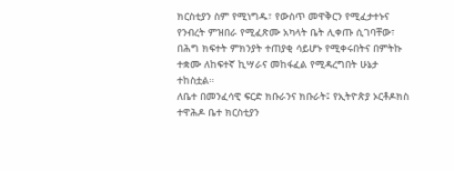ክርስቲያን ስም የሚነግዱ፣ የውስጥ መዋቅርን የሚፈታተኑና የንብረት ምዝበራ የሚፈጽሙ አካላት ቤት ሊቀጡ ሲገባቸው፣ በሕግ ክፍተት ምክንያት ተጠያቂ ሳይሆኑ የሚቀሩበትና በምትኩ ተቋሙ ለከፍተኛ ኪሣራና መከፋፈል የሚዳረግበት ሁኔታ ተከስቷል።
ለቤተ በመንፈሳዊ ፍርድ ክቡራንና ክቡራት፤ የኢትዮጵያ ኦርቶዶክስ ተዋሕዶ ቤተ ክርስቲያን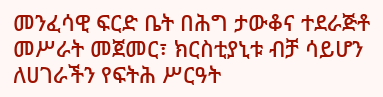መንፈሳዊ ፍርድ ቤት በሕግ ታውቆና ተደራጅቶ መሥራት መጀመር፣ ክርስቲያኒቱ ብቻ ሳይሆን ለሀገራችን የፍትሕ ሥርዓት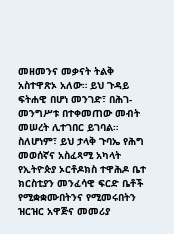መዘመንና መቃናት ትልቅ አስተዋጽኦ አለው። ይህ ጉዳይ ፍትሐዊ በሆነ መንገድ፣ በሕገ-መንግሥቱ በተቀመጠው መብት መሠረት ሊተገበር ይገባል። ስለሆነም፣ ይህ ታላቅ ጉባኤ የሕግ መወሰኛና አስፈጻሚ አካላት የኢትዮጵያ ኦርቶዶክስ ተዋሕዶ ቤተ ክርስቲያን መንፈሳዊ ፍርድ ቤቶች የሚቋቋሙበትንና የሚመሩበትን ዝርዝር አዋጅና መመሪያ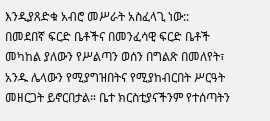እንዲያጸድቁ አብሮ መሥራት አስፈላጊ ነው::
በመደበኛ ፍርድ ቤቶችና በመንፈሳዊ ፍርድ ቤቶች መካከል ያለውን የሥልጣን ወሰን በግልጽ በመለየት፣ አንዱ ሌላውን የሚያግዝበትና የሚያከብርበት ሥርዓት መዘርጋት ይኖርበታል። ቤተ ክርስቲያናችንም የተሰጣትን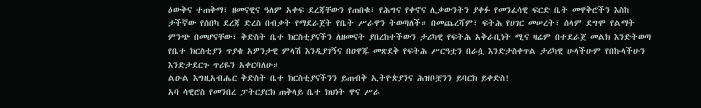ዕውቅና ተጠቅማ፣ ዘመናዊና ዓለም አቀፍ ደረጃቸውን የጠበቁ፣ የሕግና የቀኖና ሊቃውንትን ያቀፉ የመንፈሳዊ ፍርድ ቤት መዋቅሮችን እስከ ታችኛው የሰበካ ደረጃ ድረስ በብቃት የማደራጀት የቤት ሥራዋን ትወጣለች። በመጨረሻም፣ ፍትሕ የሀገር መሠረት፣ ሰላም ደግሞ የልማት ምንጭ በመሆናቸው፣ ቅድስት ቤተ ክርስቲያናችን ለዘመናት ያበረከተችውን ታሪካዊ የፍትሕ አቅራቢነት ሚና ዛሬም በተደራጀ መልክ እንድትወጣ የቤተ ክርስቲያን ጥያቄ አዎንታዊ ምላሽ እንዲያገኝና በዐዋጁ መጽደቅ የፍትሕ ሥርዓቷን በራሷ እንድታስቀጥል ታሪካዊ ሁላችሁም የበኩላችሁን እንድታደርጉ ጥሪዬን አቀርባለሁ።
ልዑል እግዚአብሔር ቅድስት ቤተ ክርስቲያናችንን ይጠብቅ ኢትዮጵያንና ሕዝቦቿንን ይባርክ ይቀድስ!
አባ ሳዊሮስ የመንበረ ፓትርያርክ ጠቅላይ ቤተ ክህነት ዋና ሥራ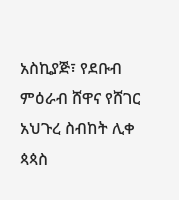አስኪያጅ፣ የደቡብ ምዕራብ ሸዋና የሸገር አህጉረ ስብከት ሊቀ ጳጳስ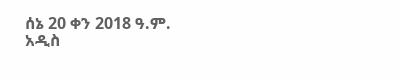ሰኔ 20 ቀን 2018 ዓ.ም.
አዲስ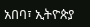አበባ፣ ኢትዮጵያ